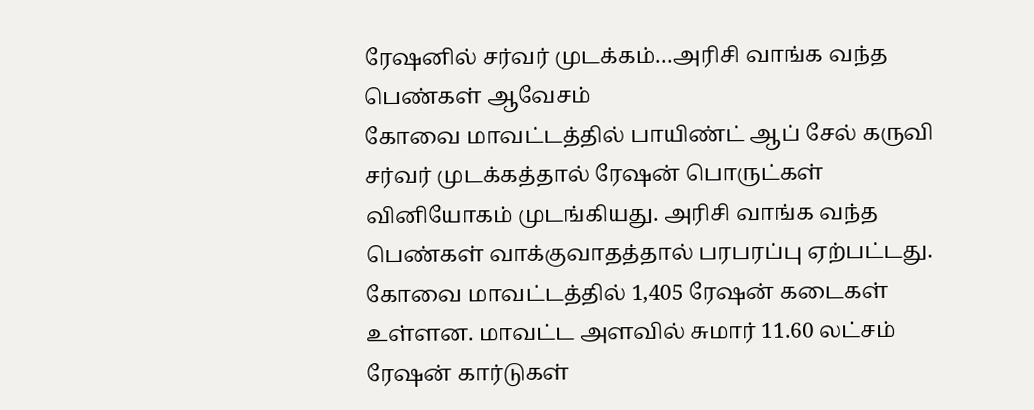ரேஷனில் சர்வர் முடக்கம்…அரிசி வாங்க வந்த பெண்கள் ஆவேசம்
கோவை மாவட்டத்தில் பாயிண்ட் ஆப் சேல் கருவி சர்வர் முடக்கத்தால் ரேஷன் பொருட்கள் வினியோகம் முடங்கியது. அரிசி வாங்க வந்த பெண்கள் வாக்குவாதத்தால் பரபரப்பு ஏற்பட்டது. கோவை மாவட்டத்தில் 1,405 ரேஷன் கடைகள் உள்ளன. மாவட்ட அளவில் சுமார் 11.60 லட்சம் ரேஷன் கார்டுகள்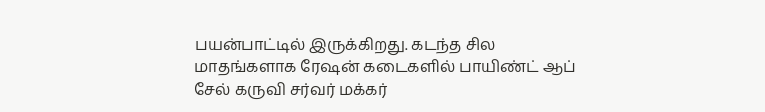பயன்பாட்டில் இருக்கிறது. கடந்த சில மாதங்களாக ரேஷன் கடைகளில் பாயிண்ட் ஆப் சேல் கருவி சர்வர் மக்கர்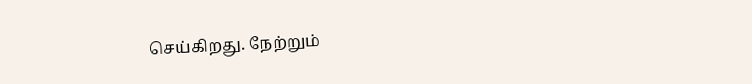செய்கிறது. நேற்றும்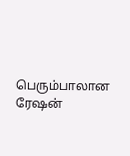பெரும்பாலான ரேஷன்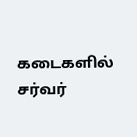கடைகளில் சர்வர்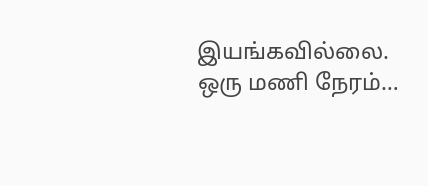இயங்கவில்லை. ஒரு மணி நேரம்…